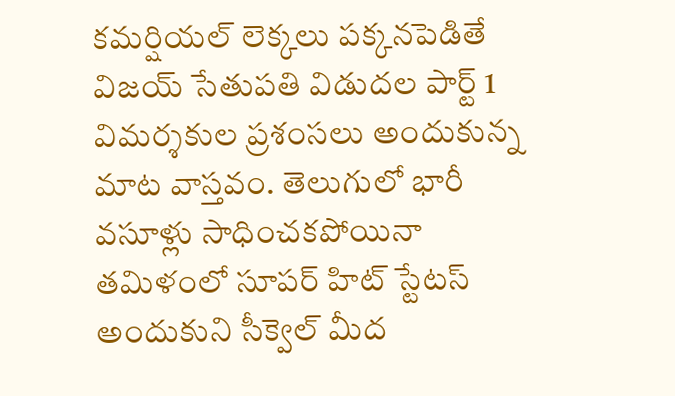కమర్షియల్ లెక్కలు పక్కనపెడితే విజయ్ సేతుపతి విడుదల పార్ట్ 1 విమర్శకుల ప్రశంసలు అందుకున్న మాట వాస్తవం. తెలుగులో భారీ వసూళ్లు సాధించకపోయినా తమిళంలో సూపర్ హిట్ స్టేటస్ అందుకుని సీక్వెల్ మీద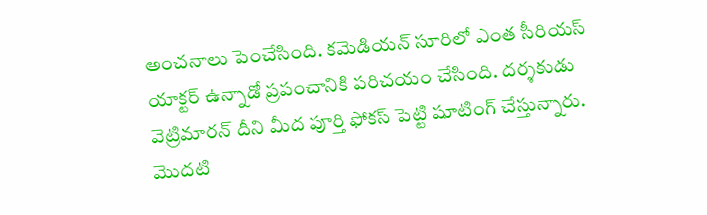అంచనాలు పెంచేసింది. కమెడియన్ సూరిలో ఎంత సీరియస్ యాక్టర్ ఉన్నాడో ప్రపంచానికి పరిచయం చేసింది. దర్శకుడు వెట్రిమారన్ దీని మీద పూర్తి ఫోకస్ పెట్టి షూటింగ్ చేస్తున్నారు. మొదటి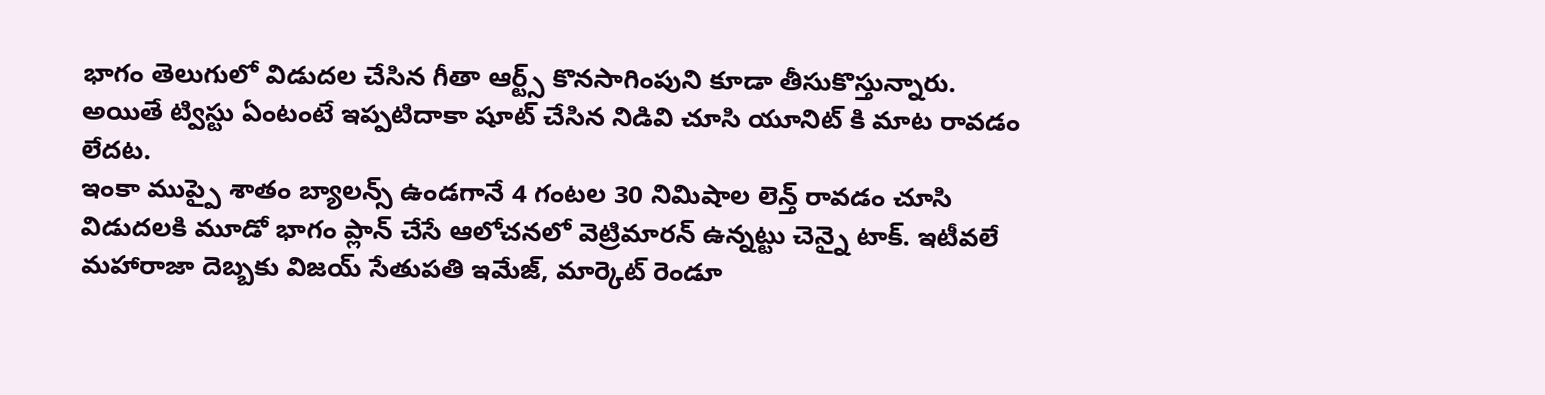భాగం తెలుగులో విడుదల చేసిన గీతా ఆర్ట్స్ కొనసాగింపుని కూడా తీసుకొస్తున్నారు. అయితే ట్విస్టు ఏంటంటే ఇప్పటిదాకా షూట్ చేసిన నిడివి చూసి యూనిట్ కి మాట రావడం లేదట.
ఇంకా ముప్పై శాతం బ్యాలన్స్ ఉండగానే 4 గంటల 30 నిమిషాల లెన్త్ రావడం చూసి విడుదలకి మూడో భాగం ప్లాన్ చేసే ఆలోచనలో వెట్రిమారన్ ఉన్నట్టు చెన్నై టాక్. ఇటీవలే మహారాజా దెబ్బకు విజయ్ సేతుపతి ఇమేజ్, మార్కెట్ రెండూ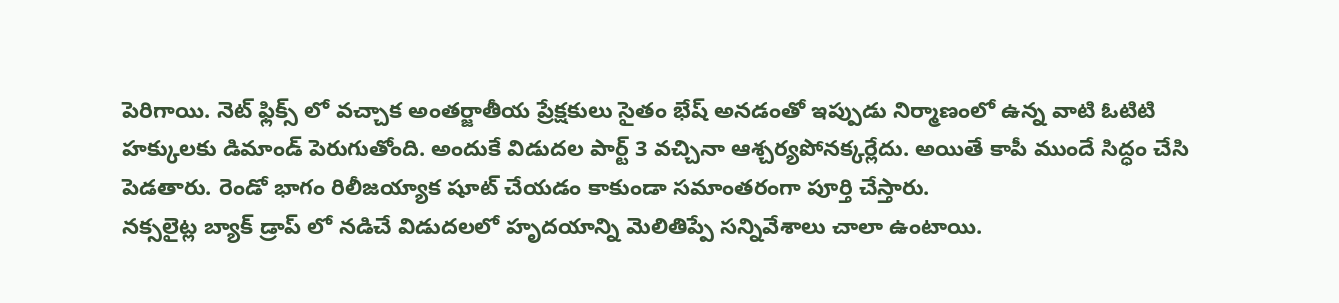పెరిగాయి. నెట్ ఫ్లిక్స్ లో వచ్చాక అంతర్జాతీయ ప్రేక్షకులు సైతం భేష్ అనడంతో ఇప్పుడు నిర్మాణంలో ఉన్న వాటి ఓటిటి హక్కులకు డిమాండ్ పెరుగుతోంది. అందుకే విడుదల పార్ట్ 3 వచ్చినా ఆశ్చర్యపోనక్కర్లేదు. అయితే కాపీ ముందే సిద్ధం చేసి పెడతారు. రెండో భాగం రిలీజయ్యాక షూట్ చేయడం కాకుండా సమాంతరంగా పూర్తి చేస్తారు.
నక్సలైట్ల బ్యాక్ డ్రాప్ లో నడిచే విడుదలలో హృదయాన్ని మెలితిప్పే సన్నివేశాలు చాలా ఉంటాయి.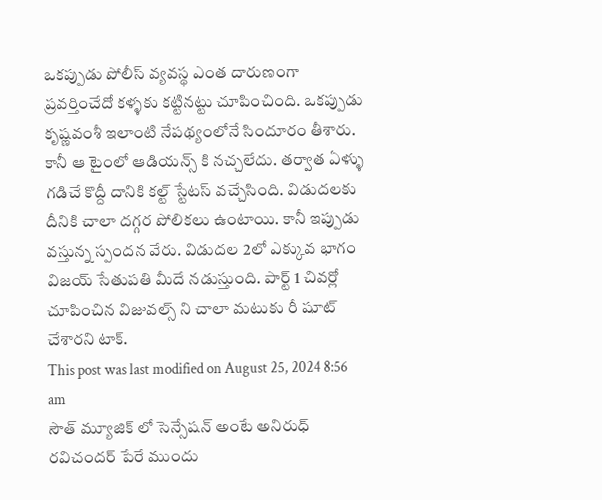ఒకప్పుడు పోలీస్ వ్యవస్థ ఎంత దారుణంగా ప్రవర్తించేదో కళ్ళకు కట్టినట్టు చూపించింది. ఒకప్పుడు కృష్ణవంశీ ఇలాంటి నేపథ్యంలోనే సిందూరం తీశారు. కానీ ఆ టైంలో ఆడియన్స్ కి నచ్చలేదు. తర్వాత ఏళ్ళు గడిచే కొద్దీ దానికి కల్ట్ స్టేటస్ వచ్చేసింది. విడుదలకు దీనికి చాలా దగ్గర పోలికలు ఉంటాయి. కానీ ఇప్పుడు వస్తున్న స్పందన వేరు. విడుదల 2లో ఎక్కువ భాగం విజయ్ సేతుపతి మీదే నడుస్తుంది. పార్ట్ 1 చివర్లో చూపించిన విజువల్స్ ని చాలా మటుకు రీ షూట్ చేశారని టాక్.
This post was last modified on August 25, 2024 8:56 am
సౌత్ మ్యూజిక్ లో సెన్సేషన్ అంటే అనిరుధ్ రవిచందర్ పేరే ముందు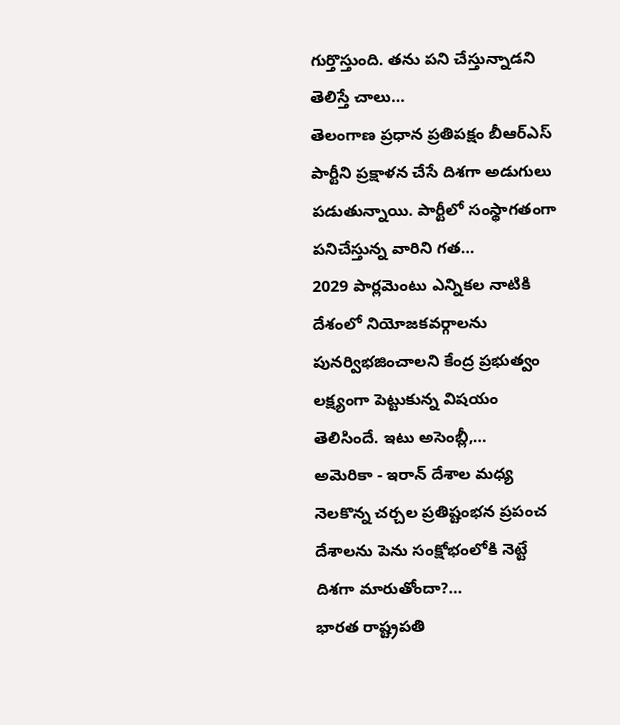గుర్తొస్తుంది. తను పని చేస్తున్నాడని తెలిస్తే చాలు…
తెలంగాణ ప్రధాన ప్రతిపక్షం బీఆర్ఎస్ పార్టీని ప్రక్షాళన చేసే దిశగా అడుగులు పడుతున్నాయి. పార్టీలో సంస్థాగతంగా పనిచేస్తున్న వారిని గత…
2029 పార్లమెంటు ఎన్నికల నాటికి దేశంలో నియోజకవర్గాలను పునర్విభజించాలని కేంద్ర ప్రభుత్వం లక్ష్యంగా పెట్టుకున్న విషయం తెలిసిందే. ఇటు అసెంబ్లీ,…
అమెరికా - ఇరాన్ దేశాల మధ్య నెలకొన్న చర్చల ప్రతిష్టంభన ప్రపంచ దేశాలను పెను సంక్షోభంలోకి నెట్టే దిశగా మారుతోందా?…
భారత రాష్ట్రపతి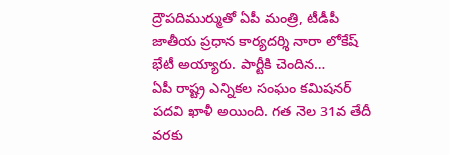ద్రౌపదిముర్ముతో ఏపీ మంత్రి, టీడీపీ జాతీయ ప్రధాన కార్యదర్శి నారా లోకేష్ భేటీ అయ్యారు. పార్టీకి చెందిన…
ఏపీ రాష్ట్ర ఎన్నికల సంఘం కమిషనర్ పదవి ఖాళీ అయింది. గత నెల 31వ తేదీ వరకు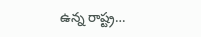ఉన్న రాష్ట్ర…